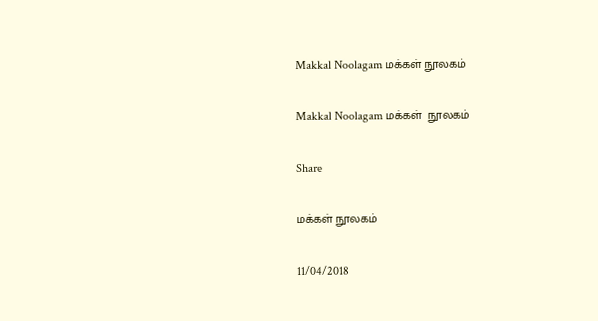Makkal Noolagam மக்கள் நூலகம்

Makkal Noolagam மக்கள்  நூலகம்

Share

மக்கள் நூலகம்

11/04/2018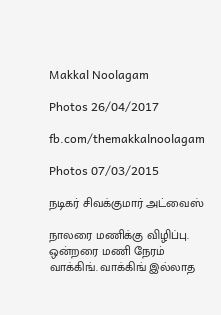Makkal Noolagam

Photos 26/04/2017

fb.com/themakkalnoolagam

Photos 07/03/2015

நடிகர் சிவக்குமார் அட்வைஸ்

நாலரை மணிக்கு விழிப்பு. ஒன்றரை மணி நேரம் வாக்கிங். வாக்கிங் இல்லாத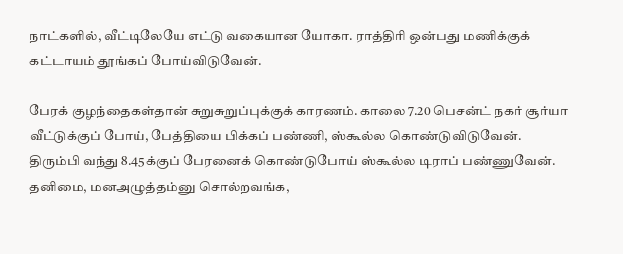நாட்களில், வீட்டிலேயே எட்டு வகையான யோகா. ராத்திரி ஒன்பது மணிக்குக் கட்டாயம் தூங்கப் போய்விடுவேன்.

பேரக் குழந்தைகள்தான் சுறுசுறுப்புக்குக் காரணம். காலை 7.20 பெசன்ட் நகர் சூர்யா வீட்டுக்குப் போய், பேத்தியை பிக்கப் பண்ணி, ஸ்கூல்ல கொண்டுவிடுவேன். திரும்பி வந்து 8.45க்குப் பேரனைக் கொண்டுபோய் ஸ்கூல்ல டிராப் பண்ணுவேன். தனிமை, மனஅழுத்தம்னு சொல்றவங்க,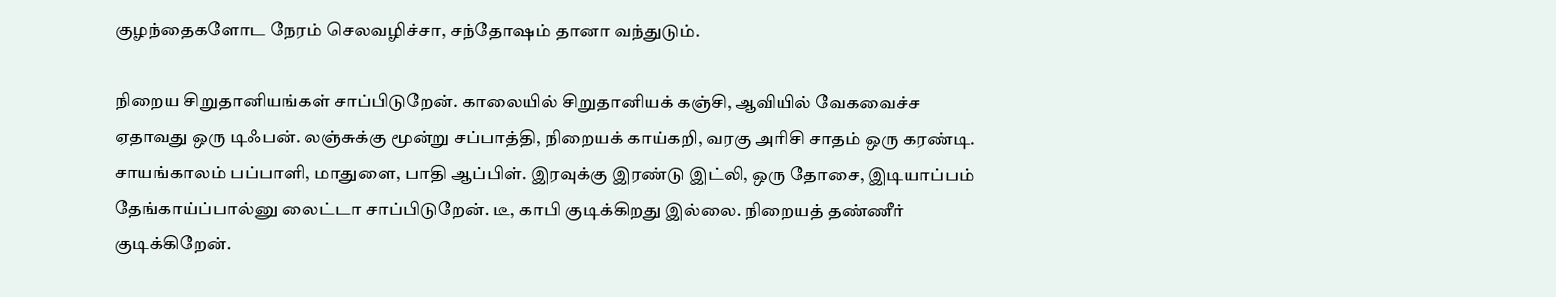குழந்தைகளோட நேரம் செலவழிச்சா, சந்தோஷம் தானா வந்துடும்.

நிறைய சிறுதானியங்கள் சாப்பிடுறேன். காலையில் சிறுதானியக் கஞ்சி, ஆவியில் வேகவைச்ச ஏதாவது ஒரு டிஃபன். லஞ்சுக்கு மூன்று சப்பாத்தி, நிறையக் காய்கறி, வரகு அரிசி சாதம் ஒரு கரண்டி. சாயங்காலம் பப்பாளி, மாதுளை, பாதி ஆப்பிள். இரவுக்கு இரண்டு இட்லி, ஒரு தோசை, இடியாப்பம் தேங்காய்ப்பால்னு லைட்டா சாப்பிடுறேன். டீ, காபி குடிக்கிறது இல்லை. நிறையத் தண்ணீர் குடிக்கிறேன்.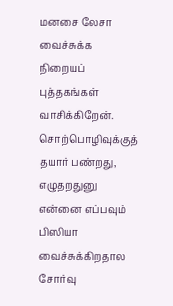மனசை லேசா வைச்சுக்க நிறையப் புத்தகங்கள் வாசிக்கிறேன். சொற்பொழிவுக்குத் தயார் பண்றது, எழுதறதுனு என்னை எப்பவும் பிஸியா வைச்சுக்கிறதால சோர்வு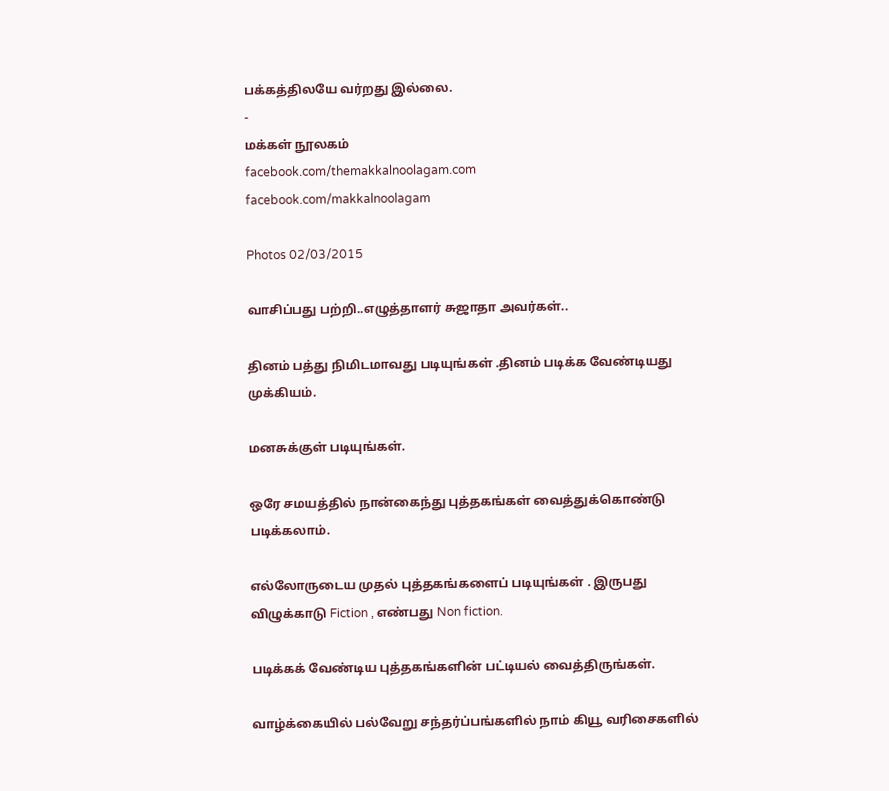பக்கத்திலயே வர்றது இல்லை.
-
மக்கள் நூலகம்
facebook.com/themakkalnoolagam.com
facebook.com/makkalnoolagam

Photos 02/03/2015

வாசிப்பது பற்றி..எழுத்தாளர் சுஜாதா அவர்கள்..

தினம் பத்து நிமிடமாவது படியுங்கள் .தினம் படிக்க வேண்டியது முக்கியம்.

மனசுக்குள் படியுங்கள்.

ஒரே சமயத்தில் நான்கைந்து புத்தகங்கள் வைத்துக்கொண்டு படிக்கலாம்.

எல்லோருடைய முதல் புத்தகங்களைப் படியுங்கள் . இருபது விழுக்காடு Fiction , எண்பது Non fiction.

படிக்கக் வேண்டிய புத்தகங்களின் பட்டியல் வைத்திருங்கள்.

வாழ்க்கையில் பல்வேறு சந்தர்ப்பங்களில் நாம் கியூ வரிசைகளில்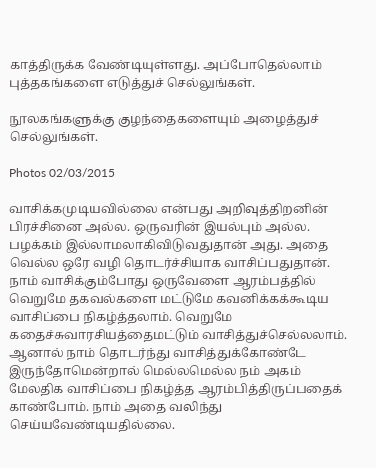காத்திருக்க வேண்டியுள்ளது. அப்போதெல்லாம் புத்தகங்களை எடுத்துச் செல்லுங்கள்.

நூலகங்களுக்கு குழந்தைகளையும் அழைத்துச் செல்லுங்கள்.

Photos 02/03/2015

வாசிக்கமுடியவில்லை என்பது அறிவுத்திறனின் பிரச்சினை அல்ல. ஒருவரின் இயல்பும் அல்ல. பழக்கம் இல்லாமலாகிவிடுவதுதான் அது. அதை வெல்ல ஒரே வழி தொடர்ச்சியாக வாசிப்பதுதான்.
நாம் வாசிக்கும்போது ஒருவேளை ஆரம்பத்தில் வெறுமே தகவல்களை மட்டுமே கவனிக்கக்கூடிய வாசிப்பை நிகழ்த்தலாம். வெறுமே கதைச்சுவாரசியத்தைமட்டும் வாசித்துச்செல்லலாம். ஆனால் நாம் தொடர்ந்து வாசித்துக்கோண்டே இருந்தோமென்றால் மெல்லமெல்ல நம் அகம் மேலதிக வாசிப்பை நிகழ்த்த ஆரம்பித்திருப்பதைக் காண்போம். நாம் அதை வலிந்து செய்யவேண்டியதில்லை.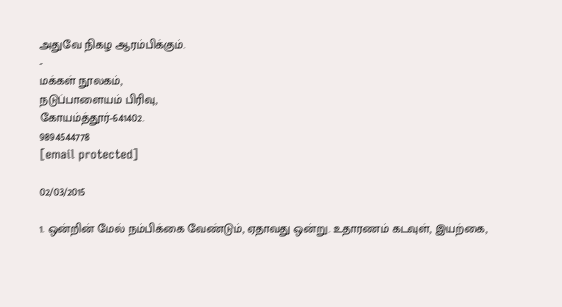அதுவே நிகழ ஆரம்பிக்கும்.
-
மக்கள் நூலகம்,
நடுப்பாளையம் பிரிவு,
கோயம்த்தூர்-641402.
9894544778
[email protected]

02/03/2015

1. ஒன்றின் மேல் நம்பிக்கை வேண்டும், ஏதாவது ஒன்று. உதாரணம் கடவுள், இயற்கை,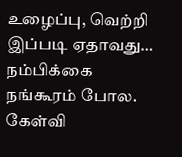உழைப்பு, வெற்றி இப்படி ஏதாவது… நம்பிக்கை நங்கூரம் போல. கேள்வி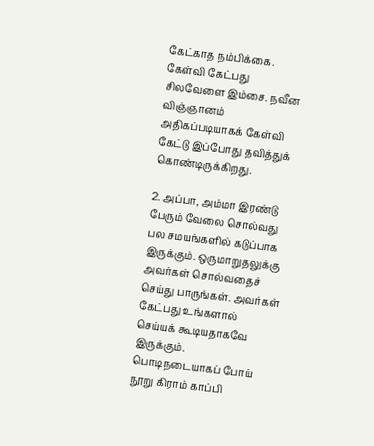கேட்காத நம்பிக்கை. கேள்வி கேட்பது சிலவேளை இம்சை. நவீன விஞ்ஞானம் அதிகப்படியாகக் கேள்வி கேட்டு இப்போது தவித்துக் கொண்டிருக்கிறது.

2. அப்பா, அம்மா இரண்டு பேரும் வேலை சொல்வது பல சமயங்களில் கடுப்பாக இருக்கும். ஒருமாறுதலுக்கு அவர்கள் சொல்வதைச் செய்து பாருங்கள். அவர்கள் கேட்பது உங்களால் செய்யக் கூடியதாகவே இருக்கும். பொடிநடையாகப் போய் நூறு கிராம் காப்பி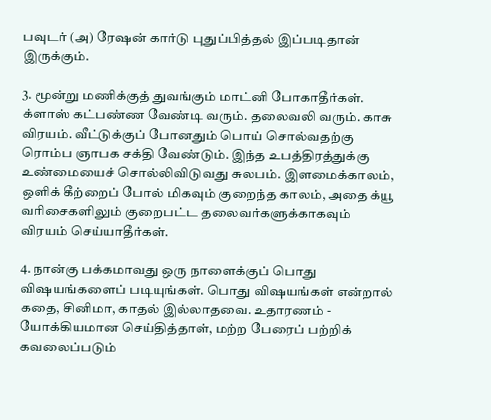பவுடர் (அ) ரேஷன் கார்டு புதுப்பித்தல் இப்படிதான் இருக்கும்.

3. மூன்று மணிக்குத் துவங்கும் மாட்னி போகாதீர்கள். க்ளாஸ் கட்பண்ண வேண்டி வரும். தலைவலி வரும். காசு விரயம். வீட்டுக்குப் போனதும் பொய் சொல்வதற்கு ரொம்ப ஞாபக சக்தி வேண்டும். இந்த உபத்திரத்துக்கு உண்மையைச் சொல்லிவிடுவது சுலபம். இளமைக்காலம், ஒளிக் கீற்றைப் போல் மிகவும் குறைந்த காலம், அதை க்யூ வரிசைகளிலும் குறைபட்ட தலைவர்களுக்காகவும் விரயம் செய்யாதீர்கள்.

4. நான்கு பக்கமாவது ஒரு நாளைக்குப் பொது விஷயங்களைப் படியுங்கள். பொது விஷயங்கள் என்றால் கதை, சினிமா, காதல் இல்லாதவை. உதாரணம் - யோக்கியமான செய்தித்தாள், மற்ற பேரைப் பற்றிக் கவலைப்படும்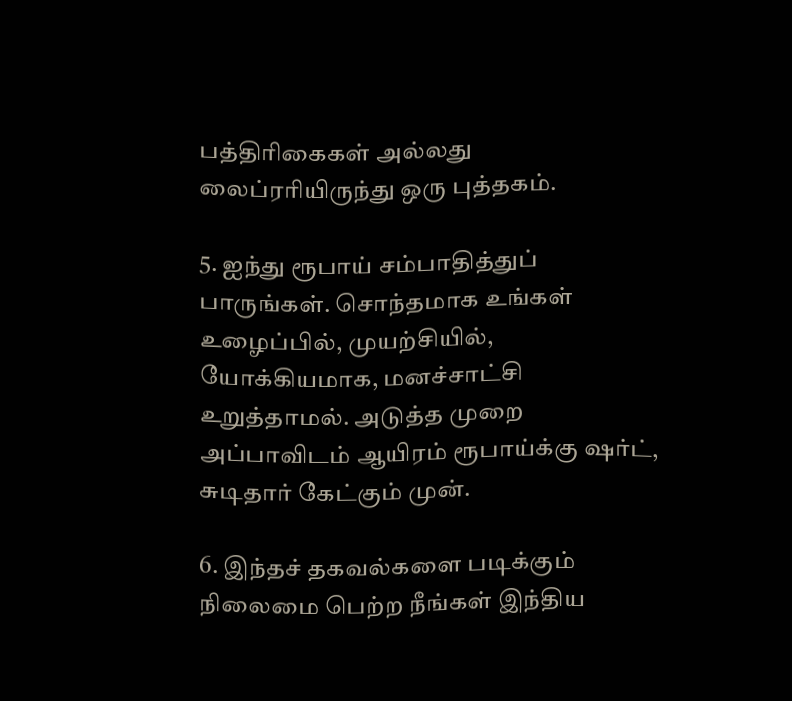பத்திரிகைகள் அல்லது லைப்ரரியிருந்து ஒரு புத்தகம்.

5. ஐந்து ரூபாய் சம்பாதித்துப் பாருங்கள். சொந்தமாக உங்கள் உழைப்பில், முயற்சியில், யோக்கியமாக, மனச்சாட்சி உறுத்தாமல். அடுத்த முறை அப்பாவிடம் ஆயிரம் ரூபாய்க்கு ஷர்ட், சுடிதார் கேட்கும் முன்.

6. இந்தச் தகவல்களை படிக்கும் நிலைமை பெற்ற நீங்கள் இந்திய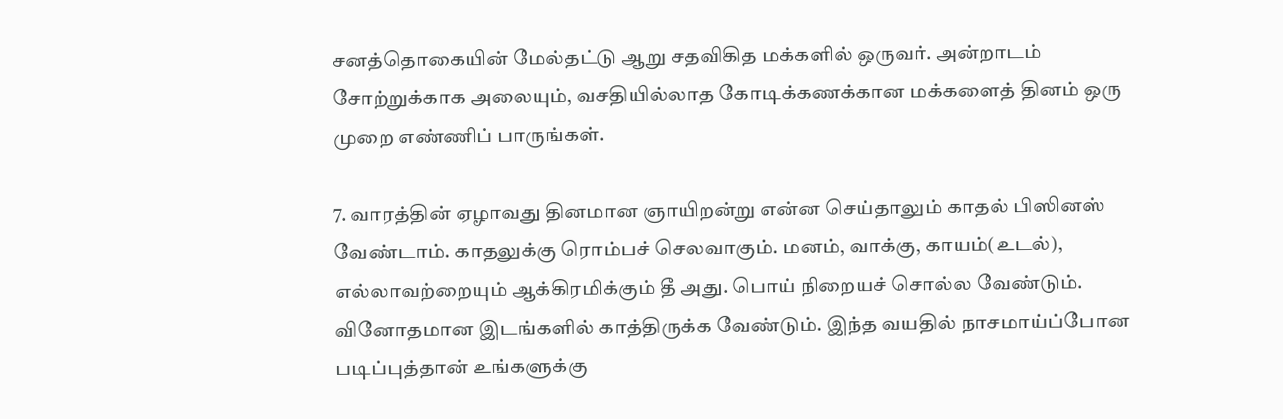சனத்தொகையின் மேல்தட்டு ஆறு சதவிகித மக்களில் ஒருவர். அன்றாடம் சோற்றுக்காக அலையும், வசதியில்லாத கோடிக்கணக்கான மக்களைத் தினம் ஒரு முறை எண்ணிப் பாருங்கள்.

7. வாரத்தின் ஏழாவது தினமான ஞாயிறன்று என்ன செய்தாலும் காதல் பிஸினஸ் வேண்டாம். காதலுக்கு ரொம்பச் செலவாகும். மனம், வாக்கு, காயம்(உடல்), எல்லாவற்றையும் ஆக்கிரமிக்கும் தீ அது. பொய் நிறையச் சொல்ல வேண்டும். வினோதமான இடங்களில் காத்திருக்க வேண்டும். இந்த வயதில் நாசமாய்ப்போன படிப்புத்தான் உங்களுக்கு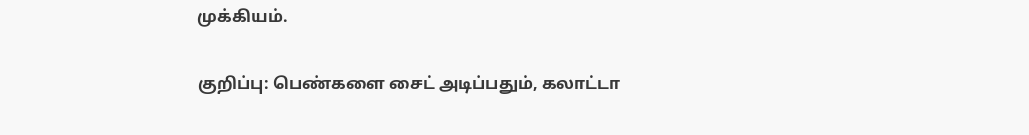முக்கியம்.

குறிப்பு: பெண்களை சைட் அடிப்பதும், கலாட்டா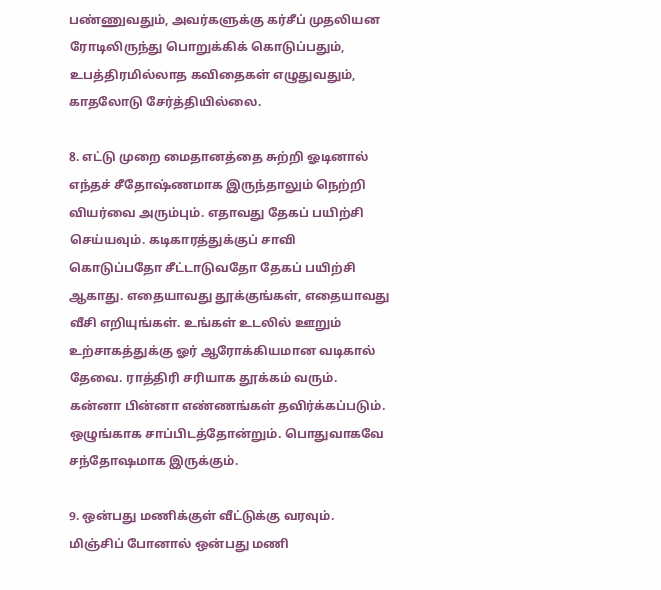பண்ணுவதும், அவர்களுக்கு கர்சீப் முதலியன ரோடிலிருந்து பொறுக்கிக் கொடுப்பதும், உபத்திரமில்லாத கவிதைகள் எழுதுவதும், காதலோடு சேர்த்தியில்லை.

8. எட்டு முறை மைதானத்தை சுற்றி ஓடினால் எந்தச் சீதோஷ்ணமாக இருந்தாலும் நெற்றி வியர்வை அரும்பும். எதாவது தேகப் பயிற்சி செய்யவும். கடிகாரத்துக்குப் சாவி கொடுப்பதோ சீட்டாடுவதோ தேகப் பயிற்சி ஆகாது. எதையாவது தூக்குங்கள், எதையாவது வீசி எறியுங்கள். உங்கள் உடலில் ஊறும் உற்சாகத்துக்கு ஓர் ஆரோக்கியமான வடிகால் தேவை. ராத்திரி சரியாக தூக்கம் வரும். கன்னா பின்னா எண்ணங்கள் தவிர்க்கப்படும். ஒழுங்காக சாப்பிடத்தோன்றும். பொதுவாகவே சந்தோஷமாக இருக்கும்.

9. ஒன்பது மணிக்குள் வீட்டுக்கு வரவும். மிஞ்சிப் போனால் ஒன்பது மணி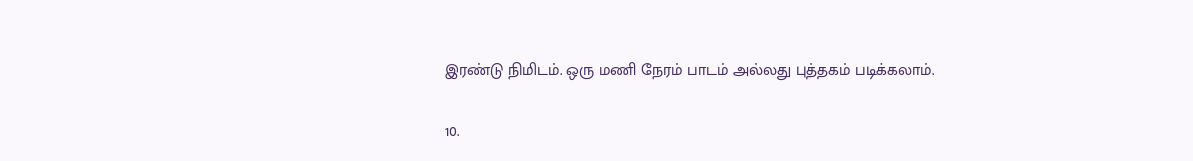இரண்டு நிமிடம். ஒரு மணி நேரம் பாடம் அல்லது புத்தகம் படிக்கலாம்.

10.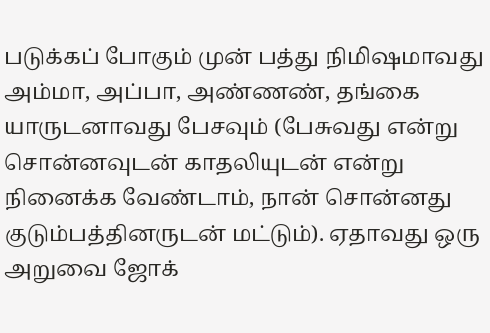படுக்கப் போகும் முன் பத்து நிமிஷமாவது அம்மா, அப்பா, அண்ணண், தங்கை யாருடனாவது பேசவும் (பேசுவது என்று சொன்னவுடன் காதலியுடன் என்று நினைக்க வேண்டாம், நான் சொன்னது குடும்பத்தினருடன் மட்டும்). ஏதாவது ஒரு அறுவை ஜோக்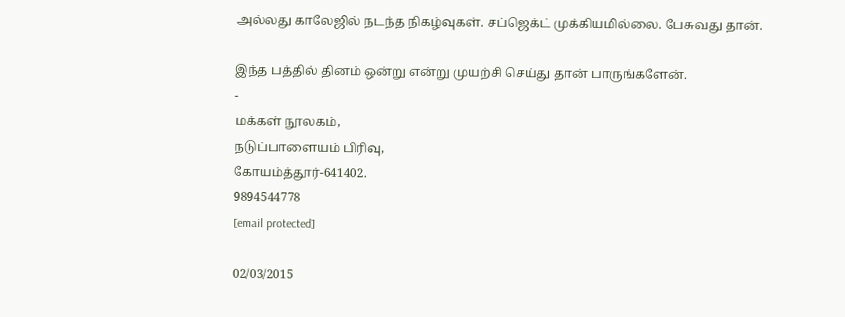அல்லது காலேஜில் நடந்த நிகழ்வுகள். சப்ஜெக்ட் முக்கியமில்லை. பேசுவது தான்.

இந்த பத்தில் தினம் ஒன்று என்று முயற்சி செய்து தான் பாருங்களேன்.
-
மக்கள் நூலகம்,
நடுப்பாளையம் பிரிவு,
கோயம்த்தூர்-641402.
9894544778
[email protected]

02/03/2015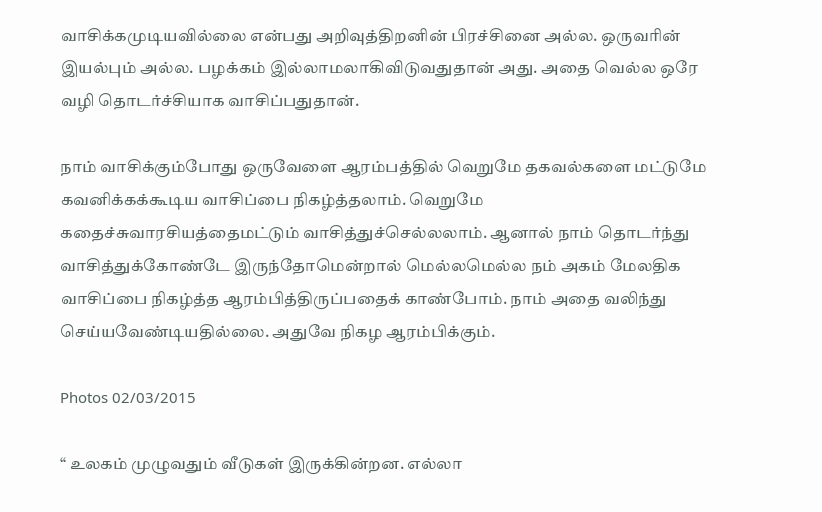வாசிக்கமுடியவில்லை என்பது அறிவுத்திறனின் பிரச்சினை அல்ல. ஒருவரின் இயல்பும் அல்ல. பழக்கம் இல்லாமலாகிவிடுவதுதான் அது. அதை வெல்ல ஒரே வழி தொடர்ச்சியாக வாசிப்பதுதான்.

நாம் வாசிக்கும்போது ஒருவேளை ஆரம்பத்தில் வெறுமே தகவல்களை மட்டுமே கவனிக்கக்கூடிய வாசிப்பை நிகழ்த்தலாம். வெறுமே கதைச்சுவாரசியத்தைமட்டும் வாசித்துச்செல்லலாம். ஆனால் நாம் தொடர்ந்து வாசித்துக்கோண்டே இருந்தோமென்றால் மெல்லமெல்ல நம் அகம் மேலதிக வாசிப்பை நிகழ்த்த ஆரம்பித்திருப்பதைக் காண்போம். நாம் அதை வலிந்து செய்யவேண்டியதில்லை. அதுவே நிகழ ஆரம்பிக்கும்.

Photos 02/03/2015

“ உலகம் முழுவதும் வீடுகள் இருக்கின்றன. எல்லா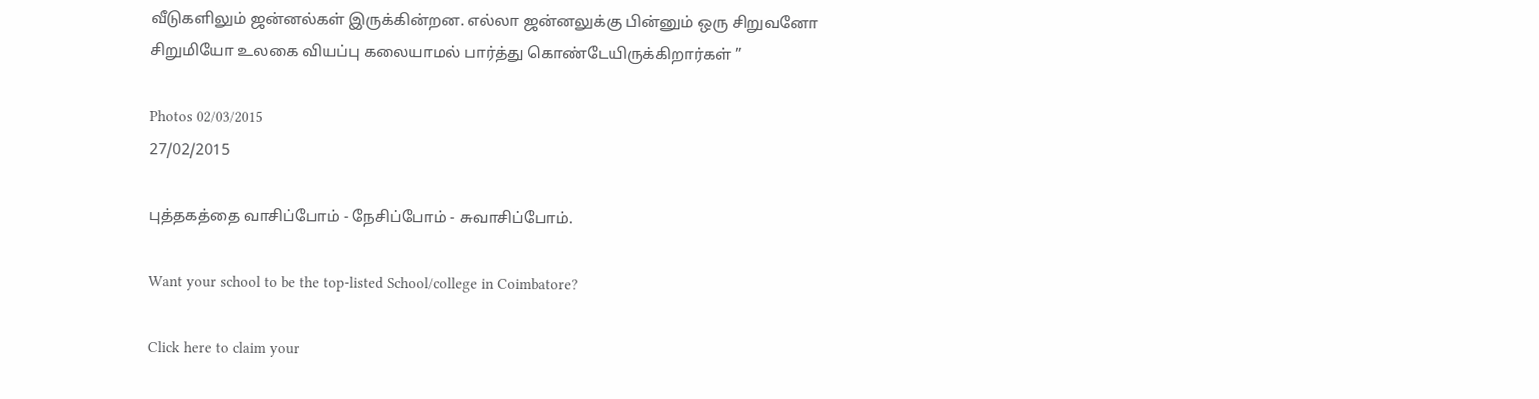வீடுகளிலும் ஜன்னல்கள் இருக்கின்றன. எல்லா ஜன்னலுக்கு பின்னும் ஒரு சிறுவனோ சிறுமியோ உலகை வியப்பு கலையாமல் பார்த்து கொண்டேயிருக்கிறார்கள் ”

Photos 02/03/2015
27/02/2015

புத்தகத்தை வாசிப்போம் - நேசிப்போம் - சுவாசிப்போம்.

Want your school to be the top-listed School/college in Coimbatore?

Click here to claim your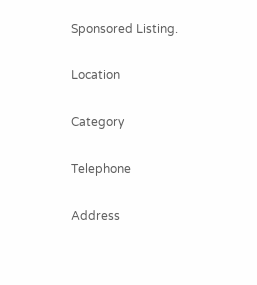Sponsored Listing.

Location

Category

Telephone

Address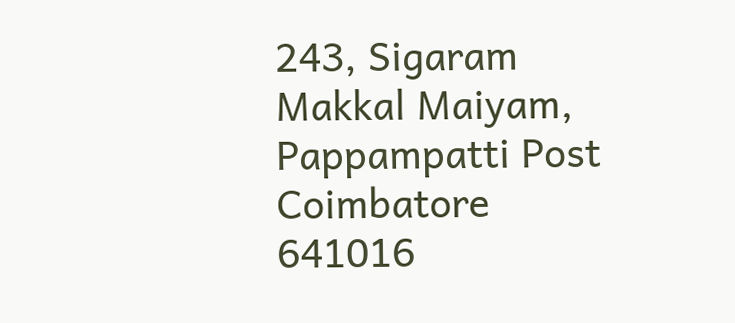243, Sigaram Makkal Maiyam, Pappampatti Post
Coimbatore
641016